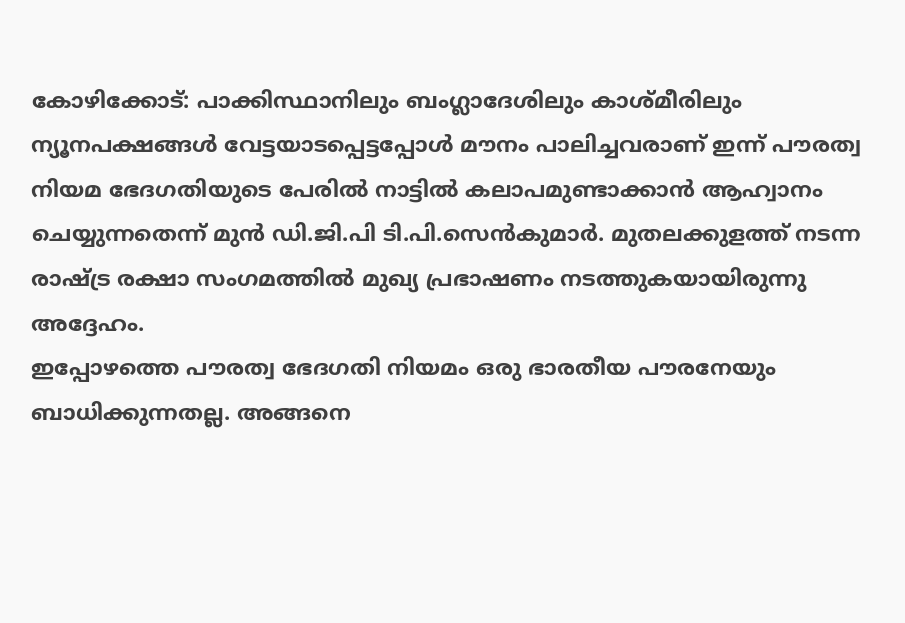കോഴിക്കോട്: പാക്കിസ്ഥാനിലും ബംഗ്ലാദേശിലും കാശ്മീരിലും ന്യൂനപക്ഷങ്ങൾ വേട്ടയാടപ്പെട്ടപ്പോൾ മൗനം പാലിച്ചവരാണ് ഇന്ന് പൗരത്വ നിയമ ഭേദഗതിയുടെ പേരിൽ നാട്ടിൽ കലാപമുണ്ടാക്കാൻ ആഹ്വാനം ചെയ്യുന്നതെന്ന് മുൻ ഡി.ജി.പി ടി.പി.സെൻകുമാർ. മുതലക്കുളത്ത് നടന്ന രാഷ്ട്ര രക്ഷാ സംഗമത്തിൽ മുഖ്യ പ്രഭാഷണം നടത്തുകയായിരുന്നു അദ്ദേഹം.
ഇപ്പോഴത്തെ പൗരത്വ ഭേദഗതി നിയമം ഒരു ഭാരതീയ പൗരനേയും ബാധിക്കുന്നതല്ല. അങ്ങനെ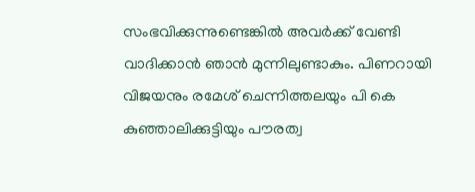സംഭവിക്കുന്നുണ്ടെങ്കിൽ അവർക്ക് വേണ്ടി വാദിക്കാൻ ഞാൻ മുന്നിലുണ്ടാകും. പിണറായി വിജയനും രമേശ് ചെന്നിത്തലയും പി കെ കുഞ്ഞാലിക്കുട്ടിയും പൗരത്വ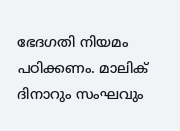ഭേദഗതി നിയമം പഠിക്കണം. മാലിക് ദിനാറും സംഘവും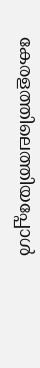കേരളത്തിലെത്തിയപ്പോൾ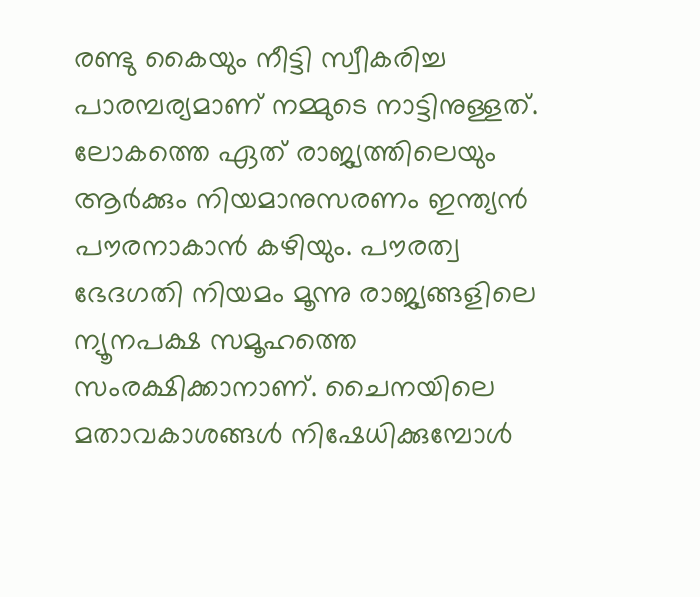രണ്ടു കൈയും നീട്ടി സ്വീകരിച്ച പാരമ്പര്യമാണ് നമ്മുടെ നാട്ടിനുള്ളത്.
ലോകത്തെ ഏത് രാജ്യത്തിലെയും ആർക്കും നിയമാനുസരണം ഇന്ത്യൻ പൗരനാകാൻ കഴിയും. പൗരത്വ ഭേദഗതി നിയമം മൂന്നു രാജ്യങ്ങളിലെ ന്യൂനപക്ഷ സമൂഹത്തെ സംരക്ഷിക്കാനാണ്. ചൈനയിലെ മതാവകാശങ്ങൾ നിഷേധിക്കുമ്പോൾ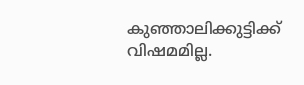കുഞ്ഞാലിക്കുട്ടിക്ക് വിഷമമില്ല.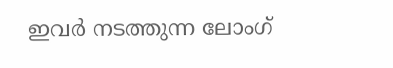ഇവർ നടത്തുന്ന ലോംഗ്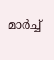മാർച്ച്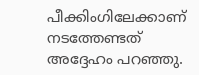പീക്കിംഗിലേക്കാണ് നടത്തേണ്ടത് അദ്ദേഹം പറഞ്ഞു.